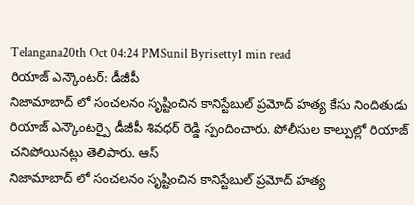Telangana20th Oct 04:24 PMSunil Byrisetty1 min read
రియాజ్ ఎన్కౌంటర్: డీజీపీ
నిజామాబాద్ లో సంచలనం సృష్టించిన కానిస్టేబుల్ ప్రమోద్ హత్య కేసు నిందితుడు రియాజ్ ఎన్కౌంటర్పై డీజీపీ శివధర్ రెడ్డి స్పందించారు. పోలీసుల కాల్పుల్లో రియాజ్ చనిపోయినట్లు తెలిపారు. ఆస్
నిజామాబాద్ లో సంచలనం సృష్టించిన కానిస్టేబుల్ ప్రమోద్ హత్య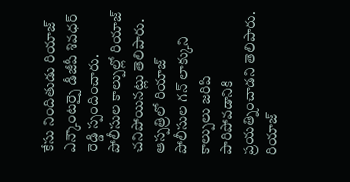కేసు నిందితుడు రియాజ్ ఎన్కౌంటర్పై డీజీపీ శివధర్ రెడ్డి స్పందించారు. పోలీసుల కాల్పుల్లో రియాజ్ చనిపోయినట్లు తెలిపారు. ఆస్పత్రిలో రియాజ్ పోలీసుల గన్ లాక్కుని కాల్పులు జరిపి పారిపోవడానికి ప్రయత్నించాడని తెలిపారు. రియాజ్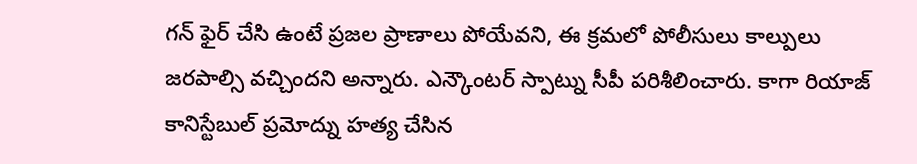గన్ ఫైర్ చేసి ఉంటే ప్రజల ప్రాణాలు పోయేవని, ఈ క్రమలో పోలీసులు కాల్పులు జరపాల్సి వచ్చిందని అన్నారు. ఎన్కౌంటర్ స్పాట్ను సీపీ పరిశీలించారు. కాగా రియాజ్ కానిస్టేబుల్ ప్రమోద్ను హత్య చేసిన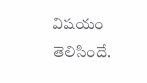విషయం తెలిసిందే.